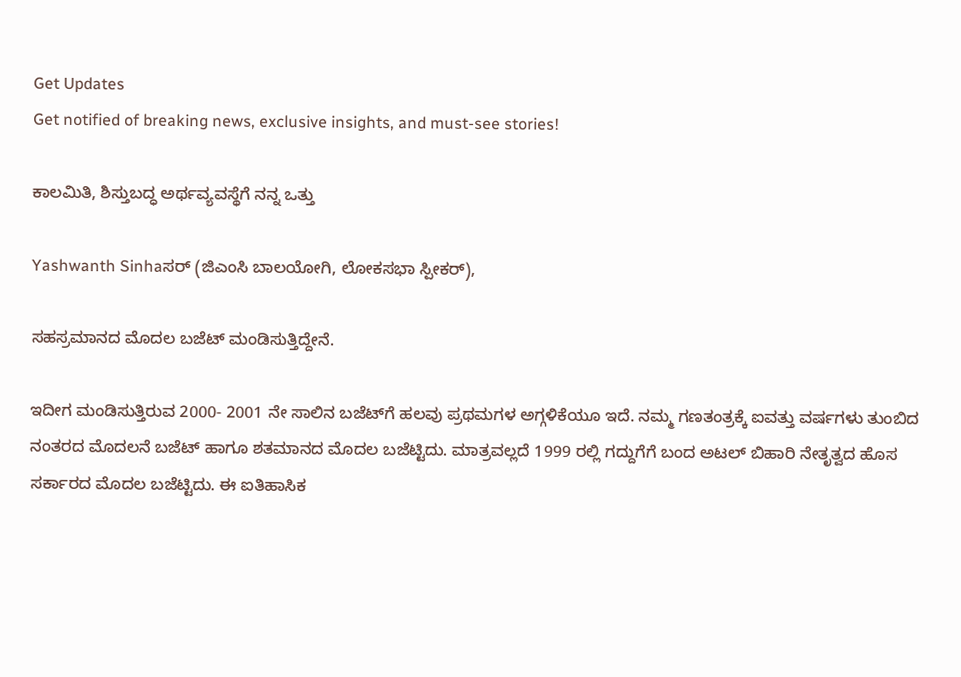Get Updates
Get notified of breaking news, exclusive insights, and must-see stories!

ಕಾಲಮಿತಿ, ಶಿಸ್ತುಬದ್ಧ ಅರ್ಥವ್ಯವಸ್ಥೆಗೆ ನನ್ನ ಒತ್ತು

Yashwanth Sinhaಸರ್‌ (ಜಿಎಂಸಿ ಬಾಲಯೋಗಿ, ಲೋಕಸಭಾ ಸ್ಪೀಕರ್‌),

ಸಹಸ್ರಮಾನದ ಮೊದಲ ಬಜೆಟ್‌ ಮಂಡಿಸುತ್ತಿದ್ದೇನೆ.

ಇದೀಗ ಮಂಡಿಸುತ್ತಿರುವ 2000- 2001 ನೇ ಸಾಲಿನ ಬಜೆಟ್‌ಗೆ ಹಲವು ಪ್ರಥಮಗಳ ಅಗ್ಗಳಿಕೆಯೂ ಇದೆ. ನಮ್ಮ ಗಣತಂತ್ರಕ್ಕೆ ಐವತ್ತು ವರ್ಷಗಳು ತುಂಬಿದ ನಂತರದ ಮೊದಲನೆ ಬಜೆಟ್‌ ಹಾಗೂ ಶತಮಾನದ ಮೊದಲ ಬಜೆಟ್ಟಿದು. ಮಾತ್ರವಲ್ಲದೆ 1999 ರಲ್ಲಿ ಗದ್ದುಗೆಗೆ ಬಂದ ಅಟಲ್‌ ಬಿಹಾರಿ ನೇತೃತ್ವದ ಹೊಸ ಸರ್ಕಾರದ ಮೊದಲ ಬಜೆಟ್ಟಿದು. ಈ ಐತಿಹಾಸಿಕ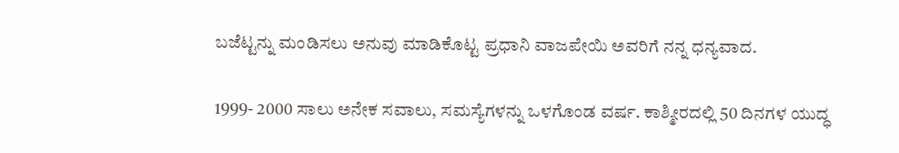ಬಜೆಟ್ಟನ್ನು ಮಂಡಿಸಲು ಅನುವು ಮಾಡಿಕೊಟ್ಟ ಪ್ರಧಾನಿ ವಾಜಪೇಯಿ ಅವರಿಗೆ ನನ್ನ ಧನ್ಯವಾದ.

1999- 2000 ಸಾಲು ಅನೇಕ ಸವಾಲು, ಸಮಸ್ಯೆಗಳನ್ನು ಒಳಗೊಂಡ ವರ್ಷ. ಕಾಶ್ಮೀರದಲ್ಲಿ 50 ದಿನಗಳ ಯುದ್ಧ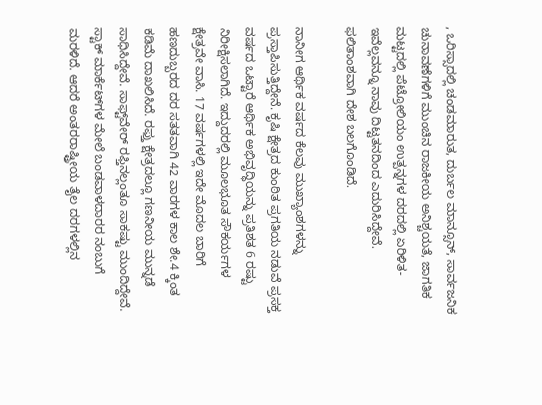, ಒರಿಸ್ಸಾದಲ್ಲಿ ಚಂಡಮಾರುತ, ದುರ್ಬಲ ಮಾನ್ಸೂನ್‌, ಸಾರ್ವಜನಿಕ ಚುನಾವಣೆಗಳಿಗೆ ಮುಂಚಿನ ರಾಜಕೀಯ ಅನಿಶ್ಚಯತೆ, ಜಾಗತಿಕ ಮಟ್ಟದಲ್ಲಿ ಪೆಟ್ರೋಲಿಯಂ ಉತ್ಪನ್ನಗಳ ದರದಲ್ಲಿ ಏರಿಳಿತ- ಇವೆಲ್ಲವನ್ನೂ ನಾವು ದಿಟ್ಟತನದಿಂದ ಎದುರಿಸಿದ್ದೇವೆ. ಫಲಿತಾಂಶವಾಗಿ ದೇಶ ಬಲಗೊಂಡಿದೆ.

ನಾನೀಗ ಆರ್ಥಿಕ ವರ್ಷದ ಕೆಲವು ಮುಖ್ಯಾಂಶಗಳನ್ನು ಪ್ರಸ್ತಾಪಿಸುತ್ತಿದ್ದೇನೆ. ಕೃಷಿ ಕ್ಷೇತ್ರದ ಕುಂಠಿತ ಪ್ರಗತಿಯ ನಡುವೆ ಪ್ರಸಕ್ತ ವರ್ಷದ ಒಟ್ಟಾರೆ ಆರ್ಥಿಕ ಅಭಿವೃದ್ಧಿಯನ್ನು ಪ್ರತಿಶತ 6 ರಷ್ಟು ನಿರೀಕ್ಷಿಸಲಾಗಿದೆ. ಇದ್ದುದರಲ್ಲಿ ಮೂಲಭೂತ ಸೌಕರ್ಯಗಳ ಕ್ಷೇತ್ರವೇ ವಾಸಿ. 17 ವರ್ಷಗಳಲ್ಲಿ ಇದೇ ಮೊದಲ ಬಾರಿಗೆ ಹಣದುಬ್ಬರದ ದರ ಸತತವಾಗಿ 42 ವಾರಗಳ ಕಾಲ ಶೇ.4 ಕ್ಕಿಂತ ಕಡಿಮೆ ದಾಖಲಿಸಿದೆ. ರಫ್ತು ಕ್ಷೇತ್ರದಲ್ಲೂ ಗಣನೀಯ ಮುನ್ನಡೆ ಸಾಧಿಸಿದ್ದೇವೆ. ಸಾಫ್ಟ್‌ವೇರ್‌ ರಫ್ತಿನಲ್ಲಂತೂ ಸಾಕಷ್ಟು ಮುಂದಿದ್ದೇವೆ. ಸ್ಟಾಕ್‌ ಮಾರ್ಕೆಟ್‌ಗಳ ಮೇಲೆ ಬಂಡವಾಳದಾರರ ನಂಬುಗೆ ಮರಳಿದೆ. ಆದರೆ ಅಂತರರಾಷ್ಟ್ರೀಯ ತೈಲ ದರಗಳಲ್ಲಿನ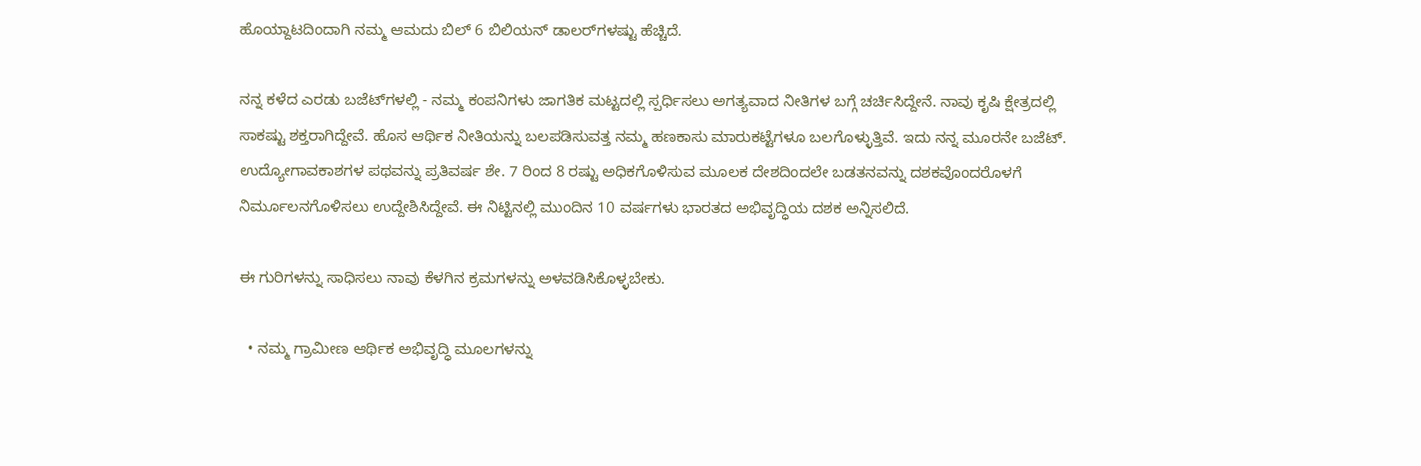ಹೊಯ್ದಾಟದಿಂದಾಗಿ ನಮ್ಮ ಆಮದು ಬಿಲ್‌ 6 ಬಿಲಿಯನ್‌ ಡಾಲರ್‌ಗಳಷ್ಟು ಹೆಚ್ಚಿದೆ.

ನನ್ನ ಕಳೆದ ಎರಡು ಬಜೆಟ್‌ಗಳಲ್ಲಿ - ನಮ್ಮ ಕಂಪನಿಗಳು ಜಾಗತಿಕ ಮಟ್ಟದಲ್ಲಿ ಸ್ಪರ್ಧಿಸಲು ಅಗತ್ಯವಾದ ನೀತಿಗಳ ಬಗ್ಗೆ ಚರ್ಚಿಸಿದ್ದೇನೆ. ನಾವು ಕೃಷಿ ಕ್ಷೇತ್ರದಲ್ಲಿ ಸಾಕಷ್ಟು ಶಕ್ತರಾಗಿದ್ದೇವೆ. ಹೊಸ ಆರ್ಥಿಕ ನೀತಿಯನ್ನು ಬಲಪಡಿಸುವತ್ತ ನಮ್ಮ ಹಣಕಾಸು ಮಾರುಕಟ್ಟೆಗಳೂ ಬಲಗೊಳ್ಳುತ್ತಿವೆ. ಇದು ನನ್ನ ಮೂರನೇ ಬಜೆಟ್‌. ಉದ್ಯೋಗಾವಕಾಶಗಳ ಪಥವನ್ನು ಪ್ರತಿವರ್ಷ ಶೇ. 7 ರಿಂದ 8 ರಷ್ಟು ಅಧಿಕಗೊಳಿಸುವ ಮೂಲಕ ದೇಶದಿಂದಲೇ ಬಡತನವನ್ನು ದಶಕವೊಂದರೊಳಗೆ ನಿರ್ಮೂಲನಗೊಳಿಸಲು ಉದ್ದೇಶಿಸಿದ್ದೇವೆ. ಈ ನಿಟ್ಟಿನಲ್ಲಿ ಮುಂದಿನ 10 ವರ್ಷಗಳು ಭಾರತದ ಅಭಿವೃದ್ಧಿಯ ದಶಕ ಅನ್ನಿಸಲಿದೆ.

ಈ ಗುರಿಗಳನ್ನು ಸಾಧಿಸಲು ನಾವು ಕೆಳಗಿನ ಕ್ರಮಗಳನ್ನು ಅಳವಡಿಸಿಕೊಳ್ಳಬೇಕು.

  • ನಮ್ಮ ಗ್ರಾಮೀಣ ಆರ್ಥಿಕ ಅಭಿವೃದ್ಧಿ ಮೂಲಗಳನ್ನು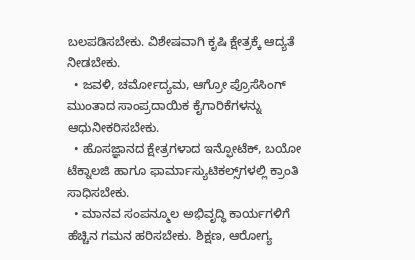ಬಲಪಡಿಸಬೇಕು. ವಿಶೇಷವಾಗಿ ಕೃಷಿ ಕ್ಷೇತ್ರಕ್ಕೆ ಆದ್ಯತೆ ನೀಡಬೇಕು.
  • ಜವಳಿ, ಚರ್ಮೋದ್ಯಮ, ಆಗ್ರೋ ಪ್ರೊಸೆಸಿಂಗ್‌ ಮುಂತಾದ ಸಾಂಪ್ರದಾಯಿಕ ಕೈಗಾರಿಕೆಗಳನ್ನು ಆಧುನೀಕರಿಸಬೇಕು.
  • ಹೊಸಜ್ಞಾನದ ಕ್ಷೇತ್ರಗಳಾದ ಇನ್ಫೋಟೆಕ್‌, ಬಯೋ ಟೆಕ್ನಾಲಜಿ ಹಾಗೂ ಫಾರ್ಮಾಸ್ಯುಟಿಕಲ್ಸ್‌ಗಳಲ್ಲಿ ಕ್ರಾಂತಿ ಸಾಧಿಸಬೇಕು.
  • ಮಾನವ ಸಂಪನ್ಮೂಲ ಅಭಿವೃದ್ಧಿ ಕಾರ್ಯಗಳಿಗೆ ಹೆಚ್ಚಿನ ಗಮನ ಹರಿಸಬೇಕು. ಶಿಕ್ಷಣ, ಆರೋಗ್ಯ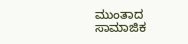ಮುಂತಾದ ಸಾಮಾಜಿಕ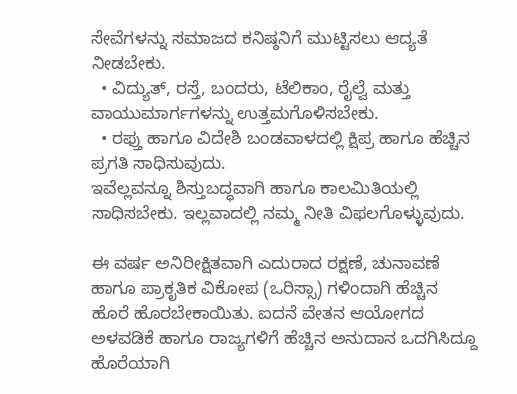ಸೇವೆಗಳನ್ನು ಸಮಾಜದ ಕನಿಷ್ಠನಿಗೆ ಮುಟ್ಟಿಸಲು ಆದ್ಯತೆ ನೀಡಬೇಕು.
  • ವಿದ್ಯುತ್‌, ರಸ್ತೆ, ಬಂದರು, ಟೆಲಿಕಾಂ, ರೈಲ್ವೆ ಮತ್ತು ವಾಯುಮಾರ್ಗಗಳನ್ನು ಉತ್ತಮಗೊಳಿಸಬೇಕು.
  • ರಫ್ತು ಹಾಗೂ ವಿದೇಶಿ ಬಂಡವಾಳದಲ್ಲಿ ಕ್ಷಿಪ್ರ ಹಾಗೂ ಹೆಚ್ಚಿನ ಪ್ರಗತಿ ಸಾಧಿಸುವುದು.
ಇವೆಲ್ಲವನ್ನೂ ಶಿಸ್ತುಬದ್ಧವಾಗಿ ಹಾಗೂ ಕಾಲಮಿತಿಯಲ್ಲಿ ಸಾಧಿಸಬೇಕು. ಇಲ್ಲವಾದಲ್ಲಿ ನಮ್ಮ ನೀತಿ ವಿಫಲಗೊಳ್ಳುವುದು.

ಈ ವರ್ಷ ಅನಿರೀಕ್ಷಿತವಾಗಿ ಎದುರಾದ ರಕ್ಷಣೆ, ಚುನಾವಣೆ ಹಾಗೂ ಪ್ರಾಕೃತಿಕ ವಿಕೋಪ (ಒರಿಸ್ಸಾ) ಗಳಿಂದಾಗಿ ಹೆಚ್ಚಿನ ಹೊರೆ ಹೊರಬೇಕಾಯಿತು. ಐದನೆ ವೇತನ ಆಯೋಗದ ಅಳವಡಿಕೆ ಹಾಗೂ ರಾಜ್ಯಗಳಿಗೆ ಹೆಚ್ಚಿನ ಅನುದಾನ ಒದಗಿಸಿದ್ದೂ ಹೊರೆಯಾಗಿ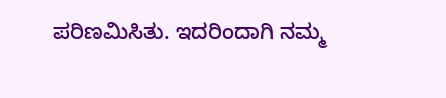ಪರಿಣಮಿಸಿತು. ಇದರಿಂದಾಗಿ ನಮ್ಮ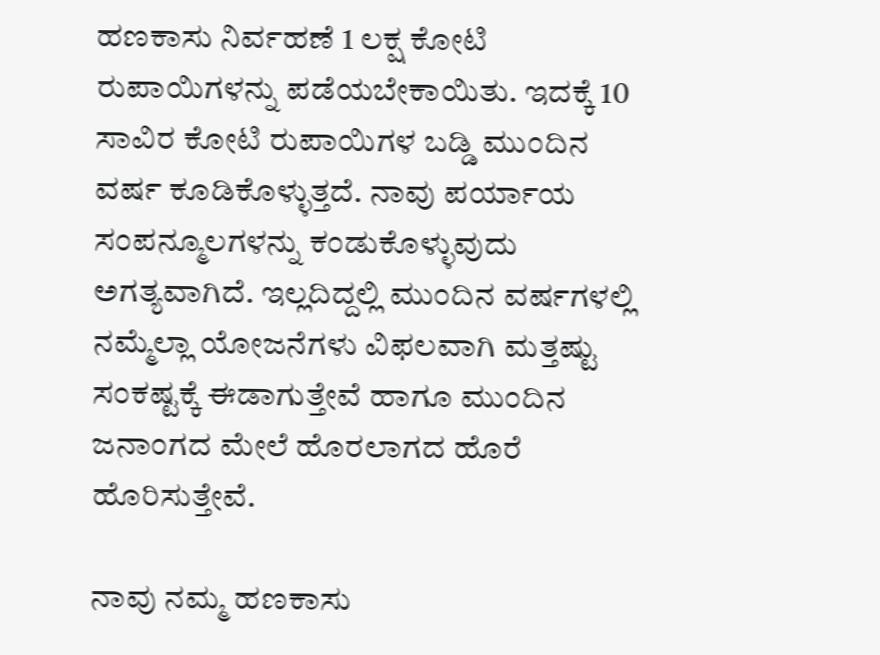ಹಣಕಾಸು ನಿರ್ವಹಣೆ 1 ಲಕ್ಷ ಕೋಟಿ ರುಪಾಯಿಗಳನ್ನು ಪಡೆಯಬೇಕಾಯಿತು. ಇದಕ್ಕೆ 10 ಸಾವಿರ ಕೋಟಿ ರುಪಾಯಿಗಳ ಬಡ್ಡಿ ಮುಂದಿನ ವರ್ಷ ಕೂಡಿಕೊಳ್ಳುತ್ತದೆ. ನಾವು ಪರ್ಯಾಯ ಸಂಪನ್ಮೂಲಗಳನ್ನು ಕಂಡುಕೊಳ್ಳುವುದು ಅಗತ್ಯವಾಗಿದೆ. ಇಲ್ಲದಿದ್ದಲ್ಲಿ ಮುಂದಿನ ವರ್ಷಗಳಲ್ಲಿ ನಮ್ಮೆಲ್ಲಾ ಯೋಜನೆಗಳು ವಿಫಲವಾಗಿ ಮತ್ತಷ್ಟು ಸಂಕಷ್ಟಕ್ಕೆ ಈಡಾಗುತ್ತೇವೆ ಹಾಗೂ ಮುಂದಿನ ಜನಾಂಗದ ಮೇಲೆ ಹೊರಲಾಗದ ಹೊರೆ ಹೊರಿಸುತ್ತೇವೆ.

ನಾವು ನಮ್ಮ ಹಣಕಾಸು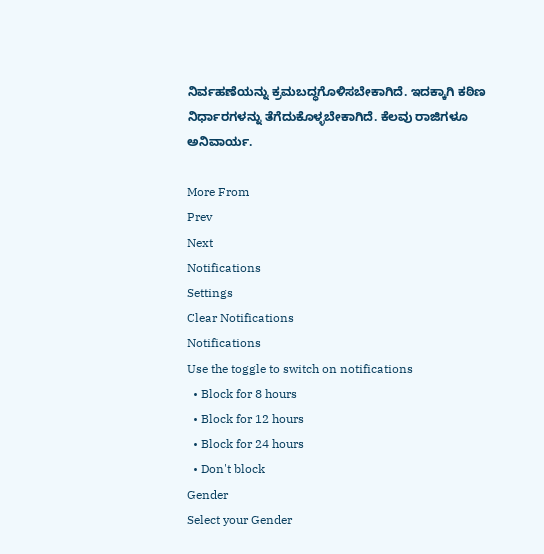ನಿರ್ವಹಣೆಯನ್ನು ಕ್ರಮಬದ್ಧಗೊಳಿಸಬೇಕಾಗಿದೆ. ಇದಕ್ಕಾಗಿ ಕಠಿಣ ನಿರ್ಧಾರಗಳನ್ನು ತೆಗೆದುಕೊಳ್ಳಬೇಕಾಗಿದೆ. ಕೆಲವು ರಾಜಿಗಳೂ ಅನಿವಾರ್ಯ.

More From
Prev
Next
Notifications
Settings
Clear Notifications
Notifications
Use the toggle to switch on notifications
  • Block for 8 hours
  • Block for 12 hours
  • Block for 24 hours
  • Don't block
Gender
Select your Gender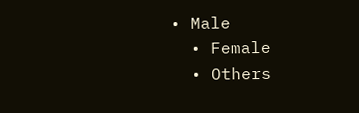• Male
  • Female
  • Others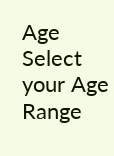Age
Select your Age Range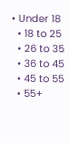• Under 18
  • 18 to 25
  • 26 to 35
  • 36 to 45
  • 45 to 55
  • 55+